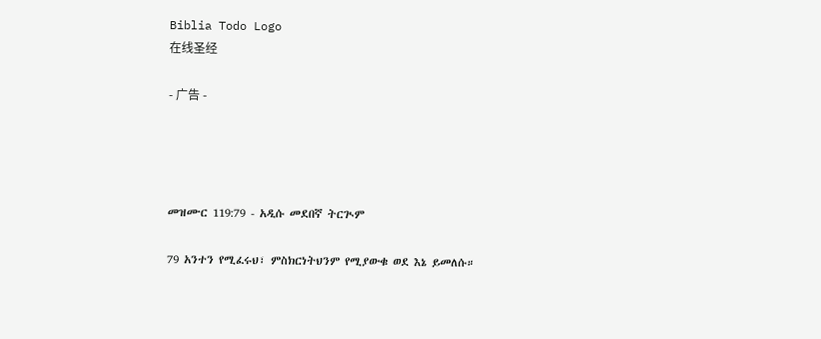Biblia Todo Logo
在线圣经

- 广告 -




መዝሙር 119:79 - አዲሱ መደበኛ ትርጒም

79 አንተን የሚፈሩህ፣ ምስክርነትህንም የሚያውቁ ወደ እኔ ይመለሱ።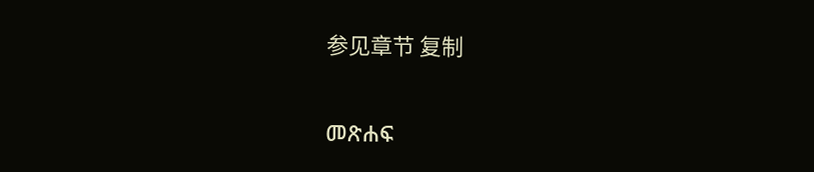参见章节 复制

መጽሐፍ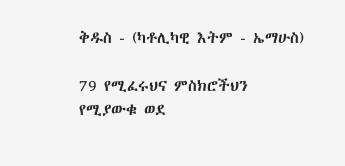ቅዱስ - (ካቶሊካዊ እትም - ኤማሁስ)

79 የሚፈሩህና ምስክሮችህን የሚያውቁ ወደ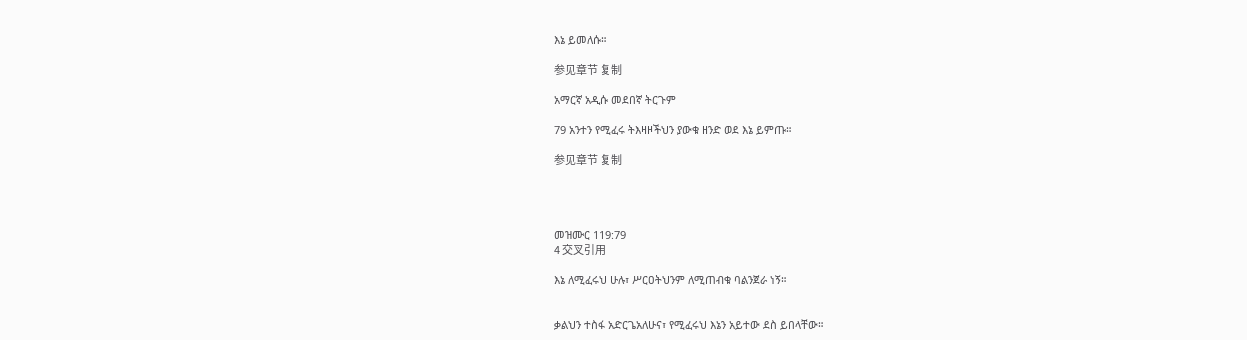እኔ ይመለሱ።

参见章节 复制

አማርኛ አዲሱ መደበኛ ትርጉም

79 አንተን የሚፈሩ ትእዛዞችህን ያውቁ ዘንድ ወደ እኔ ይምጡ።

参见章节 复制




መዝሙር 119:79
4 交叉引用

እኔ ለሚፈሩህ ሁሉ፣ ሥርዐትህንም ለሚጠብቁ ባልንጀራ ነኝ።


ቃልህን ተስፋ አድርጌአለሁና፣ የሚፈሩህ እኔን አይተው ደስ ይበላቸው።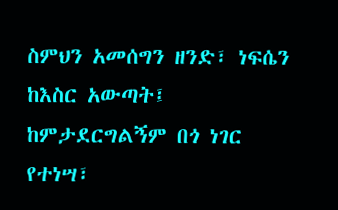ስምህን አመሰግን ዘንድ፣ ነፍሴን ከእስር አውጣት፤ ከምታደርግልኝም በጎ ነገር የተነሣ፣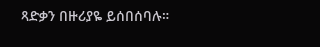ጻድቃን በዙሪያዬ ይሰበሰባሉ።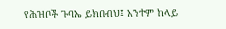የሕዝቦች ጉባኤ ይክበብህ፤ አንተም ከላይ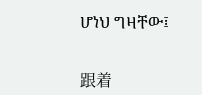ሆነህ ግዛቸው፤


跟着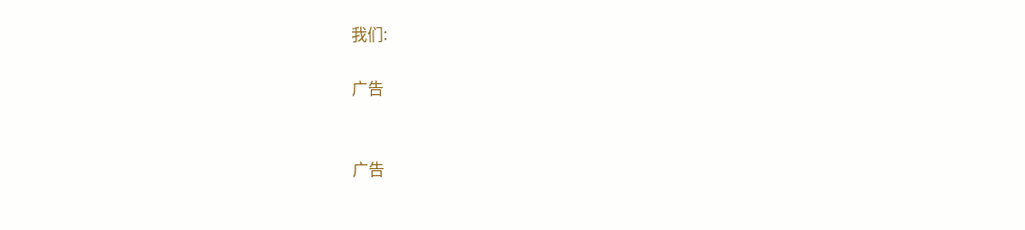我们:

广告


广告